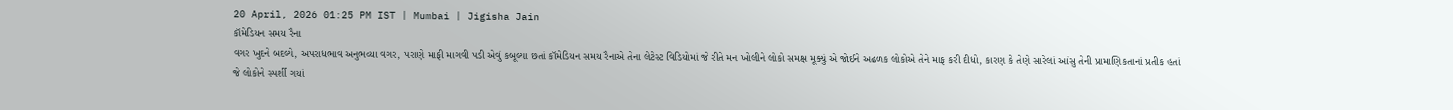20 April, 2026 01:25 PM IST | Mumbai | Jigisha Jain
કૉમેડિયન સમય રૈના
વગર ખુદને બદલ્યે, અપરાધભાવ અનુભવ્યા વગર, પરાણે માફી માગવી પડી એવું કબૂલ્યા છતાં કૉમેડિયન સમય રૈનાએ તેના લેટેસ્ટ વિડિયોમાં જે રીતે મન ખોલીને લોકો સમક્ષ મૂક્યું એ જોઈને અઢળક લોકોએ તેને માફ કરી દીધો, કારણ કે તેણે સારેલાં આંસુ તેની પ્રામાણિકતાનાં પ્રતીક હતાં જે લોકોને સ્પર્શી ગયાં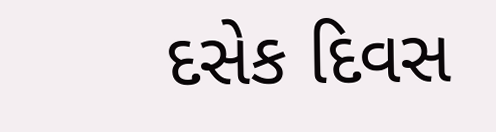દસેક દિવસ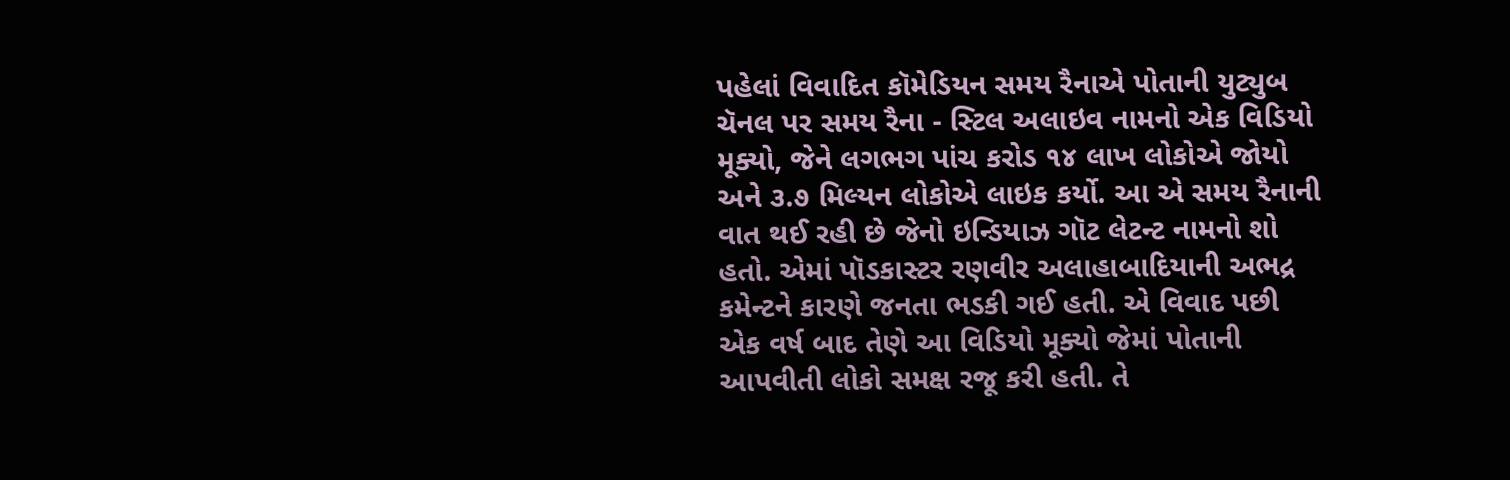પહેલાં વિવાદિત કૉમેડિયન સમય રૈનાએ પોતાની યુટ્યુબ ચૅનલ પર સમય રૈના - સ્ટિલ અલાઇવ નામનો એક વિડિયો મૂક્યો, જેને લગભગ પાંચ કરોડ ૧૪ લાખ લોકોએ જોયો અને ૩.૭ મિલ્યન લોકોએ લાઇક કર્યો. આ એ સમય રૈનાની વાત થઈ રહી છે જેનો ઇન્ડિયાઝ ગૉટ લેટન્ટ નામનો શો હતો. એમાં પૉડકાસ્ટર રણવીર અલાહાબાદિયાની અભદ્ર કમેન્ટને કારણે જનતા ભડકી ગઈ હતી. એ વિવાદ પછી એક વર્ષ બાદ તેણે આ વિડિયો મૂક્યો જેમાં પોતાની આપવીતી લોકો સમક્ષ રજૂ કરી હતી. તે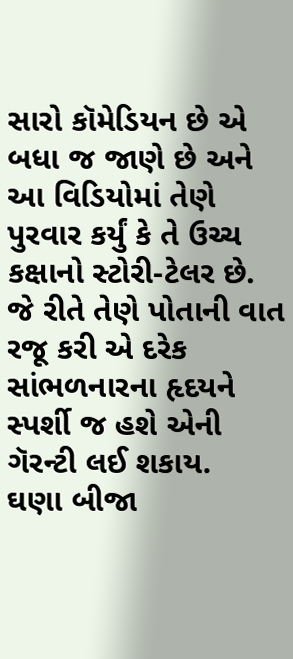સારો કૉમેડિયન છે એ બધા જ જાણે છે અને આ વિડિયોમાં તેણે પુરવાર કર્યું કે તે ઉચ્ચ કક્ષાનો સ્ટોરી-ટેલર છે. જે રીતે તેણે પોતાની વાત રજૂ કરી એ દરેક સાંભળનારના હૃદયને સ્પર્શી જ હશે એની ગૅરન્ટી લઈ શકાય.
ઘણા બીજા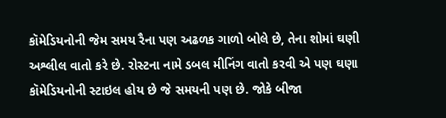કૉમેડિયનોની જેમ સમય રૈના પણ અઢળક ગાળો બોલે છે, તેના શોમાં ઘણી અશ્લીલ વાતો કરે છે. રોસ્ટના નામે ડબલ મીનિંગ વાતો કરવી એ પણ ઘણા કૉમેડિયનોની સ્ટાઇલ હોય છે જે સમયની પણ છે. જોકે બીજા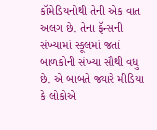કૉમેડિયનોથી તેની એક વાત અલગ છે. તેના ફૅન્સની સંખ્યામાં સ્કૂલમાં જતાં બાળકોની સંખ્યા સૌથી વધુ છે. એ બાબતે જ્યારે મીડિયા કે લોકોએ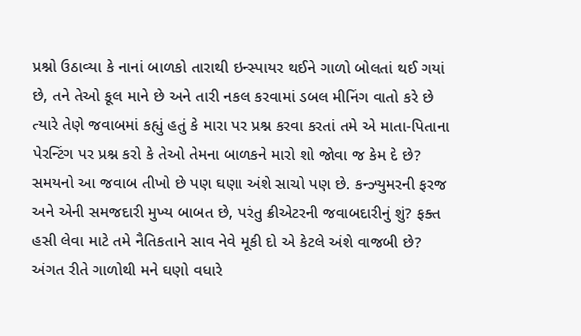પ્રશ્નો ઉઠાવ્યા કે નાનાં બાળકો તારાથી ઇન્સ્પાયર થઈને ગાળો બોલતાં થઈ ગયાં છે, તને તેઓ કૂલ માને છે અને તારી નકલ કરવામાં ડબલ મીનિંગ વાતો કરે છે ત્યારે તેણે જવાબમાં કહ્યું હતું કે મારા પર પ્રશ્ન કરવા કરતાં તમે એ માતા-પિતાના પેરન્ટિંગ પર પ્રશ્ન કરો કે તેઓ તેમના બાળકને મારો શો જોવા જ કેમ દે છે? સમયનો આ જવાબ તીખો છે પણ ઘણા અંશે સાચો પણ છે. કન્ઝ્યુમરની ફરજ અને એની સમજદારી મુખ્ય બાબત છે, પરંતુ ક્રીએટરની જવાબદારીનું શું? ફક્ત હસી લેવા માટે તમે નૈતિકતાને સાવ નેવે મૂકી દો એ કેટલે અંશે વાજબી છે? અંગત રીતે ગાળોથી મને ઘણો વધારે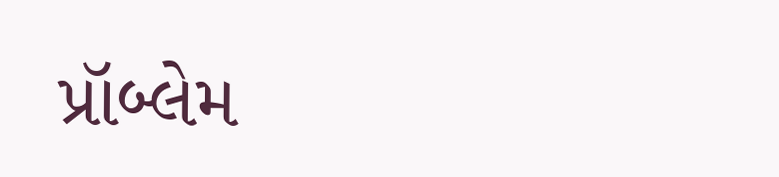પ્રૉબ્લેમ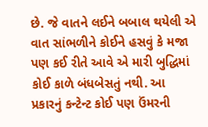છે. જે વાતને લઈને બબાલ થયેલી એ વાત સાંભળીને કોઈને હસવું કે મજા પણ કઈ રીતે આવે એ મારી બુદ્ધિમાં કોઈ કાળે બંધબેસતું નથી. આ પ્રકારનું કન્ટેન્ટ કોઈ પણ ઉંમરની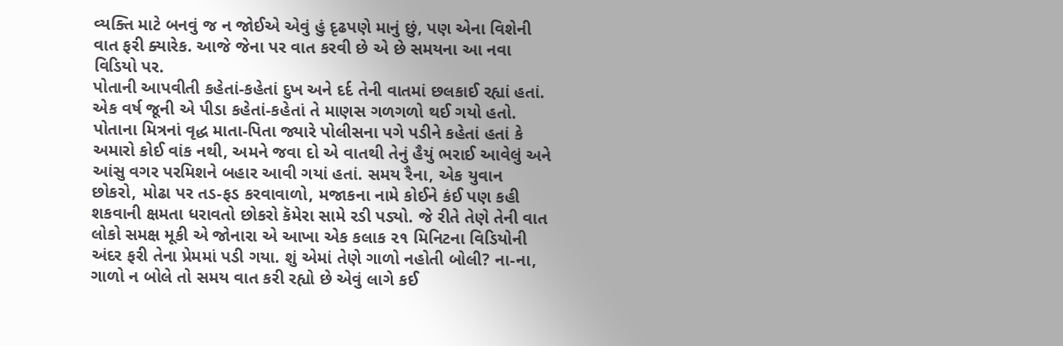વ્યક્તિ માટે બનવું જ ન જોઈએ એવું હું દૃઢપણે માનું છું, પણ એના વિશેની વાત ફરી ક્યારેક. આજે જેના પર વાત કરવી છે એ છે સમયના આ નવા વિડિયો પર.
પોતાની આપવીતી કહેતાં-કહેતાં દુખ અને દર્દ તેની વાતમાં છલકાઈ રહ્યાં હતાં. એક વર્ષ જૂની એ પીડા કહેતાં-કહેતાં તે માણસ ગળગળો થઈ ગયો હતો. પોતાના મિત્રનાં વૃદ્ધ માતા-પિતા જ્યારે પોલીસના પગે પડીને કહેતાં હતાં કે અમારો કોઈ વાંક નથી, અમને જવા દો એ વાતથી તેનું હૈયું ભરાઈ આવેલું અને આંસુ વગર પરમિશને બહાર આવી ગયાં હતાં. સમય રૈના, એક યુવાન છોકરો, મોઢા પર તડ-ફડ કરવાવાળો, મજાકના નામે કોઈને કંઈ પણ કહી શકવાની ક્ષમતા ધરાવતો છોકરો કૅમેરા સામે રડી પડ્યો. જે રીતે તેણે તેની વાત લોકો સમક્ષ મૂકી એ જોનારા એ આખા એક કલાક ૨૧ મિનિટના વિડિયોની અંદર ફરી તેના પ્રેમમાં પડી ગયા. શું એમાં તેણે ગાળો નહોતી બોલી? ના-ના, ગાળો ન બોલે તો સમય વાત કરી રહ્યો છે એવું લાગે કઈ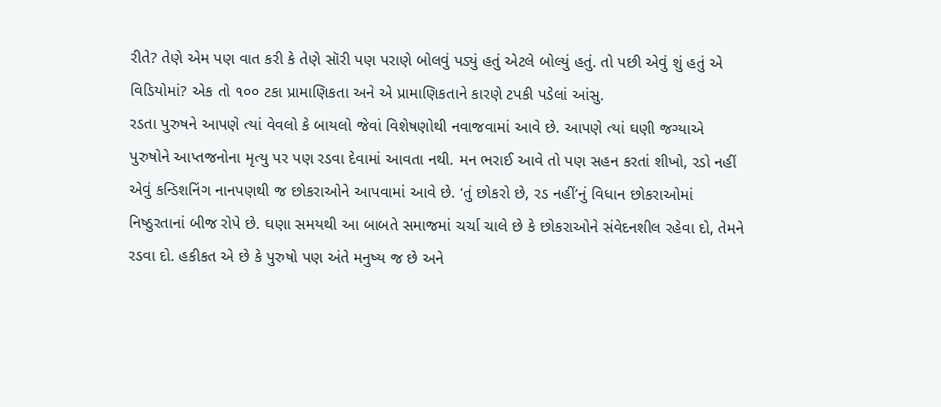રીતે? તેણે એમ પણ વાત કરી કે તેણે સૉરી પણ પરાણે બોલવું પડ્યું હતું એટલે બોલ્યું હતું. તો પછી એવું શું હતું એ વિડિયોમાં? એક તો ૧૦૦ ટકા પ્રામાણિકતા અને એ પ્રામાણિકતાને કારણે ટપકી પડેલાં આંસુ.
રડતા પુરુષને આપણે ત્યાં વેવલો કે બાયલો જેવાં વિશેષણોથી નવાજવામાં આવે છે. આપણે ત્યાં ઘણી જગ્યાએ પુરુષોને આપ્તજનોના મૃત્યુ પર પણ રડવા દેવામાં આવતા નથી. મન ભરાઈ આવે તો પણ સહન કરતાં શીખો, રડો નહીં એવું કન્ડિશનિંગ નાનપણથી જ છોકરાઓને આપવામાં આવે છે. ‘તું છોકરો છે, રડ નહીં’નું વિધાન છોકરાઓમાં નિષ્ઠુરતાનાં બીજ રોપે છે. ઘણા સમયથી આ બાબતે સમાજમાં ચર્ચા ચાલે છે કે છોકરાઓને સંવેદનશીલ રહેવા દો, તેમને રડવા દો. હકીકત એ છે કે પુરુષો પણ અંતે મનુષ્ય જ છે અને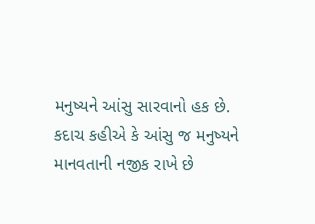મનુષ્યને આંસુ સારવાનો હક છે. કદાચ કહીએ કે આંસુ જ મનુષ્યને માનવતાની નજીક રાખે છે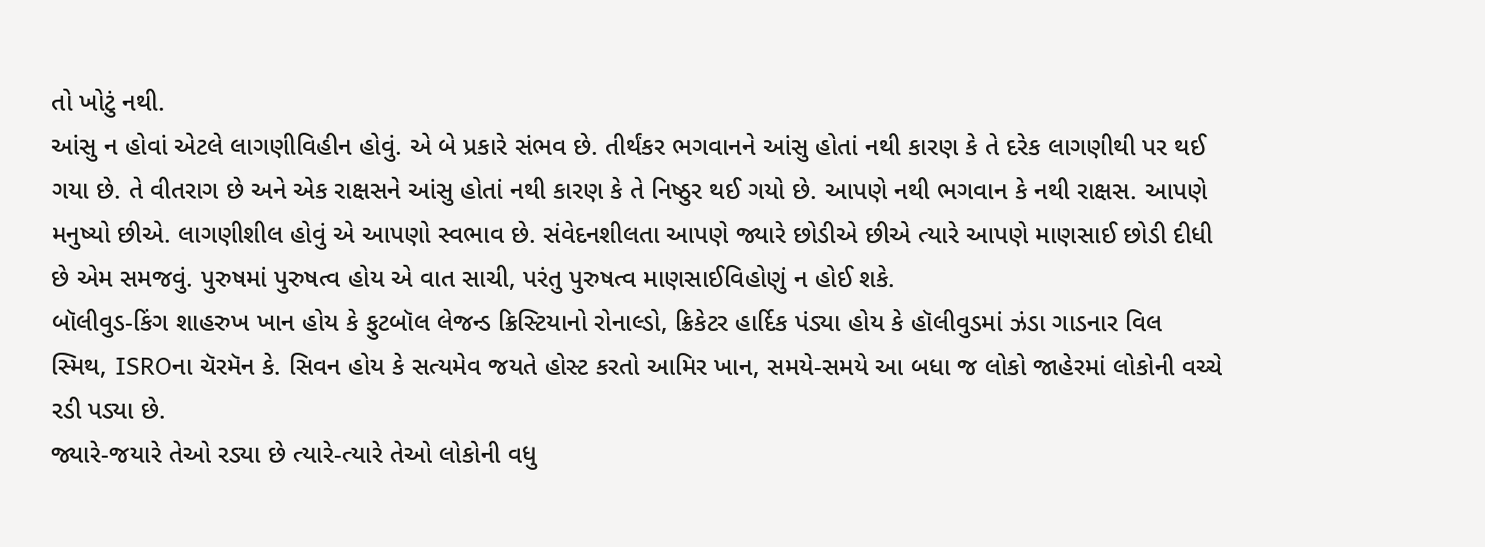તો ખોટું નથી.
આંસુ ન હોવાં એટલે લાગણીવિહીન હોવું. એ બે પ્રકારે સંભવ છે. તીર્થંકર ભગવાનને આંસુ હોતાં નથી કારણ કે તે દરેક લાગણીથી પર થઈ ગયા છે. તે વીતરાગ છે અને એક રાક્ષસને આંસુ હોતાં નથી કારણ કે તે નિષ્ઠુર થઈ ગયો છે. આપણે નથી ભગવાન કે નથી રાક્ષસ. આપણે મનુષ્યો છીએ. લાગણીશીલ હોવું એ આપણો સ્વભાવ છે. સંવેદનશીલતા આપણે જ્યારે છોડીએ છીએ ત્યારે આપણે માણસાઈ છોડી દીધી છે એમ સમજવું. પુરુષમાં પુરુષત્વ હોય એ વાત સાચી, પરંતુ પુરુષત્વ માણસાઈવિહોણું ન હોઈ શકે.
બૉલીવુડ-કિંગ શાહરુખ ખાન હોય કે ફુટબૉલ લેજન્ડ ક્રિસ્ટિયાનો રોનાલ્ડો, ક્રિકેટર હાર્દિક પંડ્યા હોય કે હૉલીવુડમાં ઝંડા ગાડનાર વિલ સ્મિથ, ISROના ચૅરમૅન કે. સિવન હોય કે સત્યમેવ જયતે હોસ્ટ કરતો આમિર ખાન, સમયે-સમયે આ બધા જ લોકો જાહેરમાં લોકોની વચ્ચે રડી પડ્યા છે.
જ્યારે-જયારે તેઓ રડ્યા છે ત્યારે-ત્યારે તેઓ લોકોની વધુ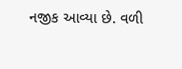નજીક આવ્યા છે. વળી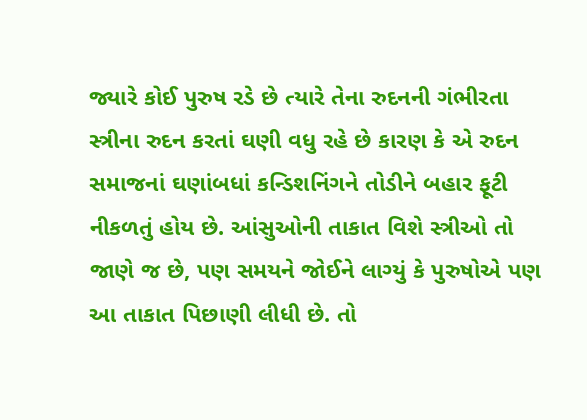જ્યારે કોઈ પુરુષ રડે છે ત્યારે તેના રુદનની ગંભીરતા સ્ત્રીના રુદન કરતાં ઘણી વધુ રહે છે કારણ કે એ રુદન સમાજનાં ઘણાંબધાં કન્ડિશનિંગને તોડીને બહાર ફૂટી નીકળતું હોય છે. આંસુઓની તાકાત વિશે સ્ત્રીઓ તો જાણે જ છે, પણ સમયને જોઈને લાગ્યું કે પુરુષોએ પણ આ તાકાત પિછાણી લીધી છે. તો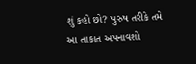શું કહો છો? પુરુષ તરીકે તમે આ તાકાત અપનાવશો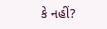કે નહીં?